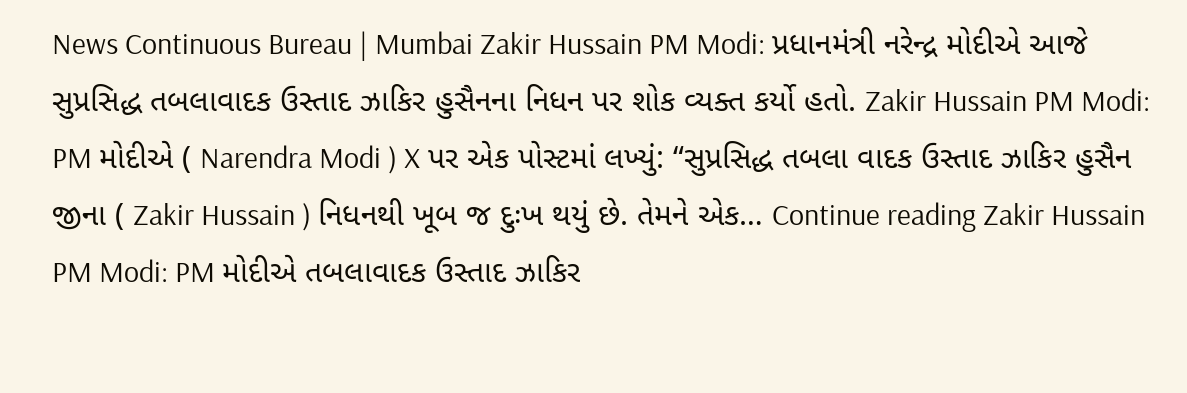News Continuous Bureau | Mumbai Zakir Hussain PM Modi: પ્રધાનમંત્રી નરેન્દ્ર મોદીએ આજે સુપ્રસિદ્ધ તબલાવાદક ઉસ્તાદ ઝાકિર હુસૈનના નિધન પર શોક વ્યક્ત કર્યો હતો. Zakir Hussain PM Modi: PM મોદીએ ( Narendra Modi ) X પર એક પોસ્ટમાં લખ્યું: “સુપ્રસિદ્ધ તબલા વાદક ઉસ્તાદ ઝાકિર હુસૈન જીના ( Zakir Hussain ) નિધનથી ખૂબ જ દુઃખ થયું છે. તેમને એક… Continue reading Zakir Hussain PM Modi: PM મોદીએ તબલાવાદક ઉસ્તાદ ઝાકિર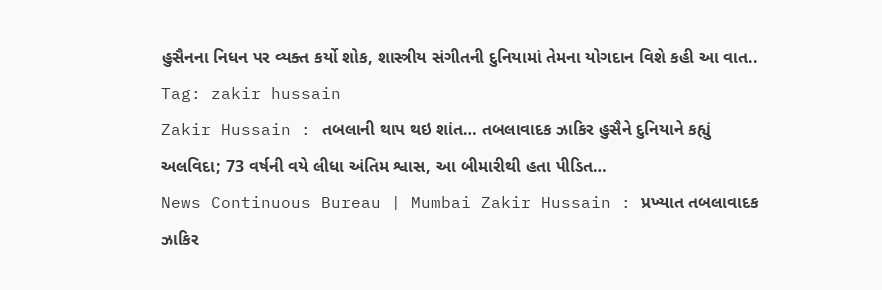હુસૈનના નિધન પર વ્યક્ત કર્યો શોક, શાસ્ત્રીય સંગીતની દુનિયામાં તેમના યોગદાન વિશે કહી આ વાત..
Tag: zakir hussain
Zakir Hussain : તબલાની થાપ થઇ શાંત… તબલાવાદક ઝાકિર હુસૈને દુનિયાને કહ્યું અલવિદા; 73 વર્ષની વયે લીધા અંતિમ શ્વાસ, આ બીમારીથી હતા પીડિત…
News Continuous Bureau | Mumbai Zakir Hussain : પ્રખ્યાત તબલાવાદક ઝાકિર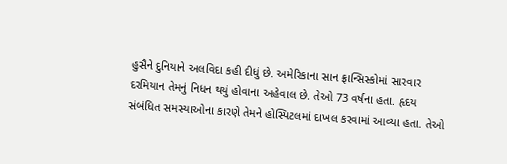હુસૈને દુનિયાને અલવિદા કહી દીધું છે. અમેરિકાના સાન ફ્રાન્સિસ્કોમાં સારવાર દરમિયાન તેમનું નિધન થયું હોવાના અહેવાલ છે. તેઓ 73 વર્ષના હતા. હૃદય સંબંધિત સમસ્યાઓના કારણે તેમને હોસ્પિટલમાં દાખલ કરવામાં આવ્યા હતા. તેઓ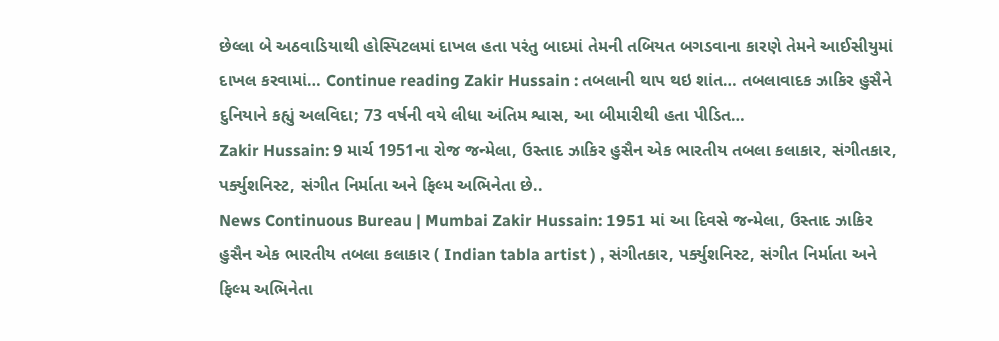છેલ્લા બે અઠવાડિયાથી હોસ્પિટલમાં દાખલ હતા પરંતુ બાદમાં તેમની તબિયત બગડવાના કારણે તેમને આઈસીયુમાં દાખલ કરવામાં… Continue reading Zakir Hussain : તબલાની થાપ થઇ શાંત… તબલાવાદક ઝાકિર હુસૈને દુનિયાને કહ્યું અલવિદા; 73 વર્ષની વયે લીધા અંતિમ શ્વાસ, આ બીમારીથી હતા પીડિત…
Zakir Hussain: 9 માર્ચ 1951ના રોજ જન્મેલા, ઉસ્તાદ ઝાકિર હુસૈન એક ભારતીય તબલા કલાકાર, સંગીતકાર, પર્ક્યુશનિસ્ટ, સંગીત નિર્માતા અને ફિલ્મ અભિનેતા છે..
News Continuous Bureau | Mumbai Zakir Hussain: 1951 માં આ દિવસે જન્મેલા, ઉસ્તાદ ઝાકિર હુસૈન એક ભારતીય તબલા કલાકાર ( Indian tabla artist ) , સંગીતકાર, પર્ક્યુશનિસ્ટ, સંગીત નિર્માતા અને ફિલ્મ અભિનેતા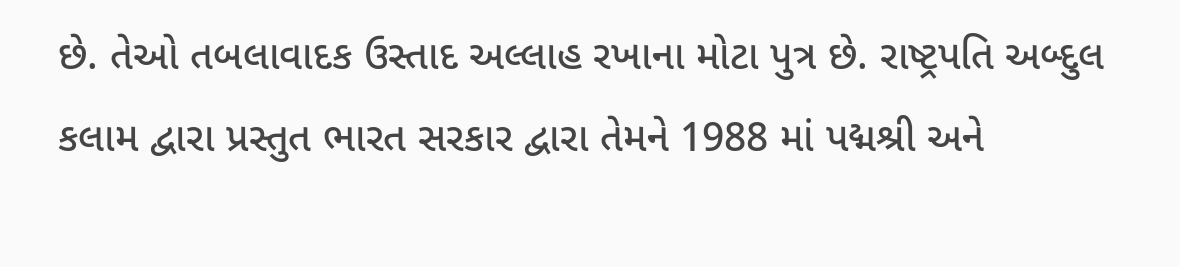છે. તેઓ તબલાવાદક ઉસ્તાદ અલ્લાહ રખાના મોટા પુત્ર છે. રાષ્ટ્રપતિ અબ્દુલ કલામ દ્વારા પ્રસ્તુત ભારત સરકાર દ્વારા તેમને 1988 માં પદ્મશ્રી અને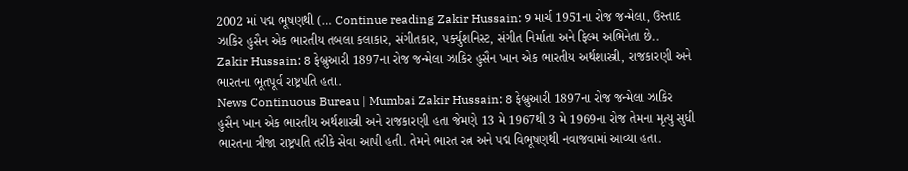2002 માં પદ્મ ભૂષણથી (… Continue reading Zakir Hussain: 9 માર્ચ 1951ના રોજ જન્મેલા, ઉસ્તાદ ઝાકિર હુસૈન એક ભારતીય તબલા કલાકાર, સંગીતકાર, પર્ક્યુશનિસ્ટ, સંગીત નિર્માતા અને ફિલ્મ અભિનેતા છે..
Zakir Hussain: 8 ફેબ્રુઆરી 1897ના રોજ જન્મેલા ઝાકિર હુસૈન ખાન એક ભારતીય અર્થશાસ્ત્રી, રાજકારણી અને ભારતના ભૂતપૂર્વ રાષ્ટ્રપતિ હતા.
News Continuous Bureau | Mumbai Zakir Hussain: 8 ફેબ્રુઆરી 1897ના રોજ જન્મેલા ઝાકિર હુસૈન ખાન એક ભારતીય અર્થશાસ્ત્રી અને રાજકારણી હતા જેમણે 13 મે 1967થી 3 મે 1969ના રોજ તેમના મૃત્યુ સુધી ભારતના ત્રીજા રાષ્ટ્રપતિ તરીકે સેવા આપી હતી. તેમને ભારત રત્ન અને પદ્મ વિભૂષણથી નવાજવામાં આવ્યા હતા.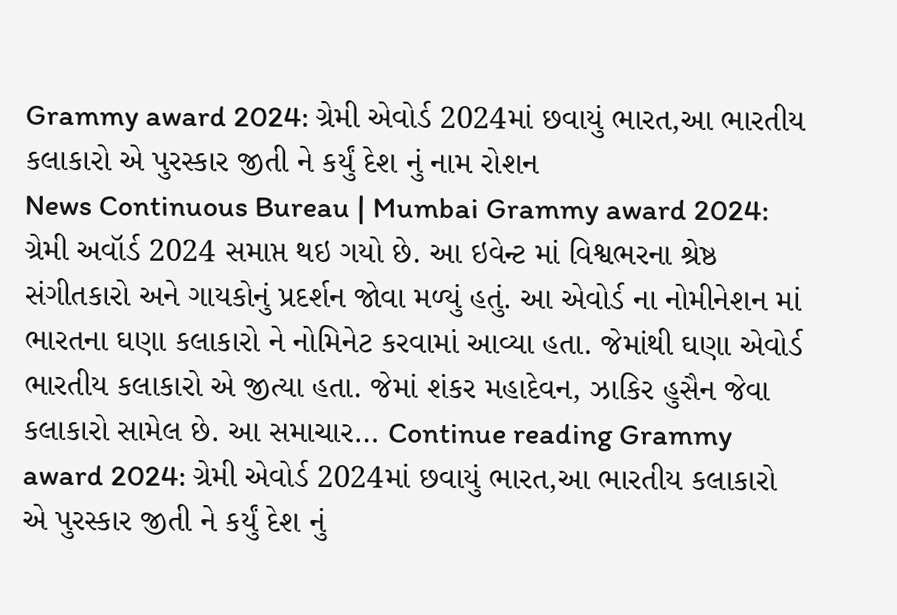Grammy award 2024: ગ્રેમી એવોર્ડ 2024માં છવાયું ભારત,આ ભારતીય કલાકારો એ પુરસ્કાર જીતી ને કર્યું દેશ નું નામ રોશન
News Continuous Bureau | Mumbai Grammy award 2024: ગ્રેમી અવૉર્ડ 2024 સમાપ્ત થઇ ગયો છે. આ ઇવેન્ટ માં વિશ્વભરના શ્રેષ્ઠ સંગીતકારો અને ગાયકોનું પ્રદર્શન જોવા મળ્યું હતું. આ એવોર્ડ ના નોમીનેશન માં ભારતના ઘણા કલાકારો ને નોમિનેટ કરવામાં આવ્યા હતા. જેમાંથી ઘણા એવોર્ડ ભારતીય કલાકારો એ જીત્યા હતા. જેમાં શંકર મહાદેવન, ઝાકિર હુસૈન જેવા કલાકારો સામેલ છે. આ સમાચાર… Continue reading Grammy award 2024: ગ્રેમી એવોર્ડ 2024માં છવાયું ભારત,આ ભારતીય કલાકારો એ પુરસ્કાર જીતી ને કર્યું દેશ નું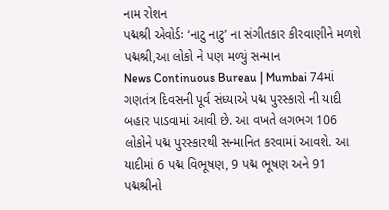નામ રોશન
પદ્મશ્રી એવોર્ડઃ ‘નાટુ નાટુ’ ના સંગીતકાર કીરવાણીને મળશે પદ્મશ્રી,આ લોકો ને પણ મળ્યું સન્માન
News Continuous Bureau | Mumbai 74માં ગણતંત્ર દિવસની પૂર્વ સંધ્યાએ પદ્મ પુરસ્કારો ની યાદી બહાર પાડવામાં આવી છે. આ વખતે લગભગ 106 લોકોને પદ્મ પુરસ્કારથી સન્માનિત કરવામાં આવશે. આ યાદીમાં 6 પદ્મ વિભૂષણ, 9 પદ્મ ભૂષણ અને 91 પદ્મશ્રીનો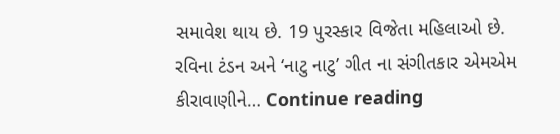સમાવેશ થાય છે. 19 પુરસ્કાર વિજેતા મહિલાઓ છે. રવિના ટંડન અને ‘નાટુ નાટુ’ ગીત ના સંગીતકાર એમએમ કીરાવાણીને… Continue reading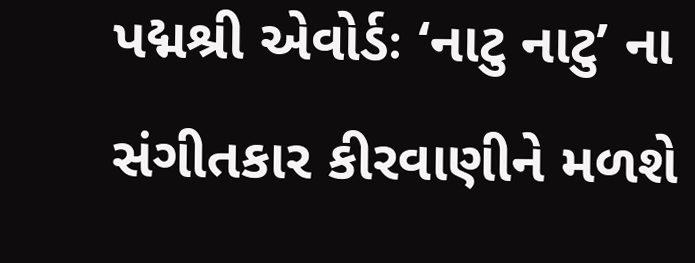પદ્મશ્રી એવોર્ડઃ ‘નાટુ નાટુ’ ના સંગીતકાર કીરવાણીને મળશે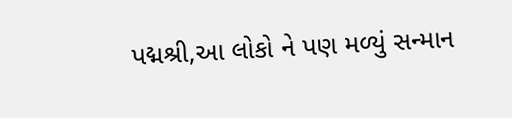પદ્મશ્રી,આ લોકો ને પણ મળ્યું સન્માન